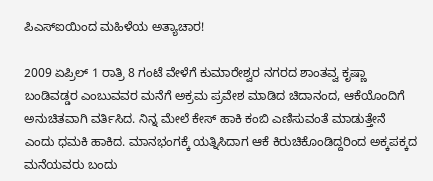ಪಿಎಸ್ಐಯಿಂದ ಮಹಿಳೆಯ ಅತ್ಯಾಚಾರ!

2009 ಏಪ್ರಿಲ್ 1 ರಾತ್ರಿ 8 ಗಂಟೆ ವೇಳೆಗೆ ಕುಮಾರೇಶ್ವರ ನಗರದ ಶಾಂತವ್ವ ಕೃಷ್ಣಾ ಬಂಡಿವಡ್ಡರ ಎಂಬುವವರ ಮನೆಗೆ ಅಕ್ರಮ ಪ್ರವೇಶ ಮಾಡಿದ ಚಿದಾನಂದ, ಆಕೆಯೊಂದಿಗೆ ಅನುಚಿತವಾಗಿ ವರ್ತಿಸಿದ. ನಿನ್ನ ಮೇಲೆ ಕೇಸ್ ಹಾಕಿ ಕಂಬಿ ಎಣಿಸುವಂತೆ ಮಾಡುತ್ತೇನೆ ಎಂದು ಧಮಕಿ ಹಾಕಿದ. ಮಾನಭಂಗಕ್ಕೆ ಯತ್ನಿಸಿದಾಗ ಆಕೆ ಕಿರುಚಿಕೊಂಡಿದ್ದರಿಂದ ಅಕ್ಕಪಕ್ಕದ ಮನೆಯವರು ಬಂದು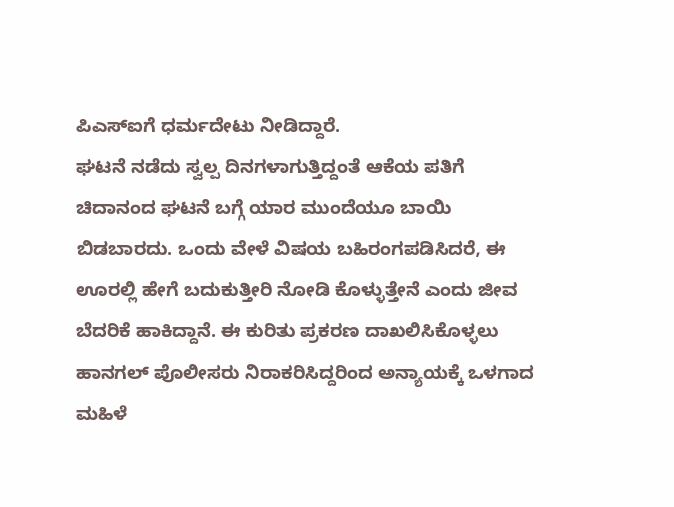ಪಿಎಸ್ಐಗೆ ಧರ್ಮದೇಟು ನೀಡಿದ್ದಾರೆ.
ಘಟನೆ ನಡೆದು ಸ್ವಲ್ಪ ದಿನಗಳಾಗುತ್ತಿದ್ದಂತೆ ಆಕೆಯ ಪತಿಗೆ ಚಿದಾನಂದ ಘಟನೆ ಬಗ್ಗೆ ಯಾರ ಮುಂದೆಯೂ ಬಾಯಿ ಬಿಡಬಾರದು. ಒಂದು ವೇಳೆ ವಿಷಯ ಬಹಿರಂಗಪಡಿಸಿದರೆ, ಈ ಊರಲ್ಲಿ ಹೇಗೆ ಬದುಕುತ್ತೀರಿ ನೋಡಿ ಕೊಳ್ಳುತ್ತೇನೆ ಎಂದು ಜೀವ ಬೆದರಿಕೆ ಹಾಕಿದ್ದಾನೆ. ಈ ಕುರಿತು ಪ್ರಕರಣ ದಾಖಲಿಸಿಕೊಳ್ಳಲು ಹಾನಗಲ್ ಪೊಲೀಸರು ನಿರಾಕರಿಸಿದ್ದರಿಂದ ಅನ್ಯಾಯಕ್ಕೆ ಒಳಗಾದ ಮಹಿಳೆ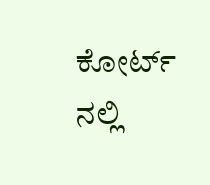ಕೋರ್ಟ್ ನಲ್ಲಿ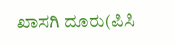ಖಾಸಗಿ ದೂರು(ಪಿಸಿ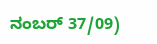ನಂಬರ್ 37/09)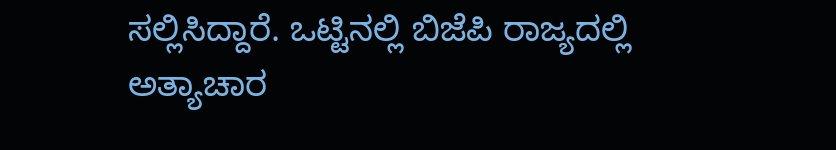ಸಲ್ಲಿಸಿದ್ದಾರೆ. ಒಟ್ಟಿನಲ್ಲಿ ಬಿಜೆಪಿ ರಾಜ್ಯದಲ್ಲಿ ಅತ್ಯಾಚಾರ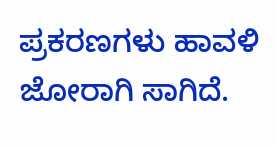ಪ್ರಕರಣಗಳು ಹಾವಳಿ ಜೋರಾಗಿ ಸಾಗಿದೆ.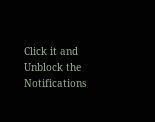Click it and Unblock the Notifications